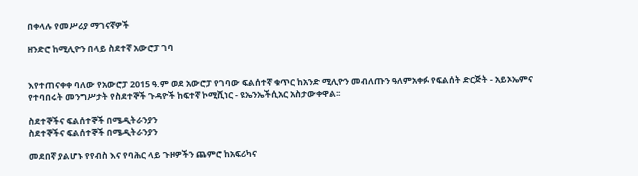በቀላሉ የመሥሪያ ማገናኛዎች

ዘንድሮ ከሚሊዮን በላይ ስደተኛ አውሮፓ ገባ


እየተጠናቀቀ ባለው የአውሮፓ 2015 ዓ.ም ወደ አውሮፓ የገባው ፍልሰተኛ ቁጥር ከአንድ ሚሊዮን መብለጡን ዓለምአቀፉ የፍልሰት ድርጅት - አይኦኤምና የተባበሩት መንግሥታት የስደተኞች ጉዳዮች ከፍተኛ ኮሚሺነር - ዩኤንኤችሲአር አስታውቀዋል፡፡

ስደተኞችና ፍልሰተኞች በሜዲትራንያን
ስደተኞችና ፍልሰተኞች በሜዲትራንያን

መደበኛ ያልሆኑ የየብስ እና የባሕር ላይ ጉዞዎችን ጨምሮ ከአፍሪካና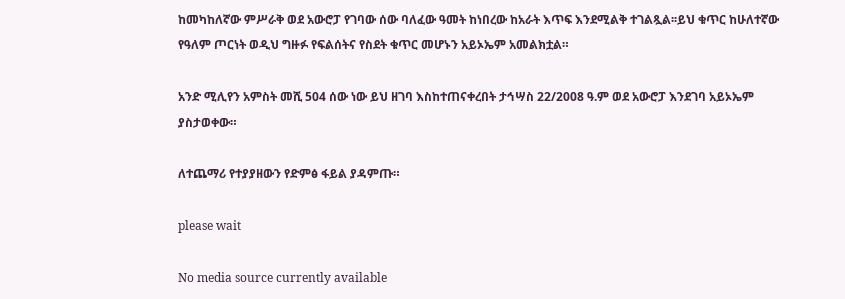ከመካከለኛው ምሥራቅ ወደ አውሮፓ የገባው ሰው ባለፈው ዓመት ከነበረው ከአራት እጥፍ እንደሚልቅ ተገልጿል፡፡ይህ ቁጥር ከሁለተኛው የዓለም ጦርነት ወዲህ ግዙፉ የፍልሰትና የስደት ቁጥር መሆኑን አይኦኤም አመልክቷል።

አንድ ሚሊየን አምስት መሺ 504 ሰው ነው ይህ ዘገባ እስከተጠናቀረበት ታኅሣስ 22/2008 ዓ.ም ወደ አውሮፓ እንደገባ አይኦኤም ያስታወቀው።

ለተጨማሪ የተያያዘውን የድምፅ ፋይል ያዳምጡ።

please wait

No media source currently available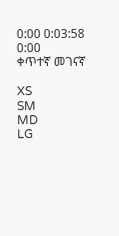0:00 0:03:58 0:00
ቀጥተኛ መገናኛ

XS
SM
MD
LG